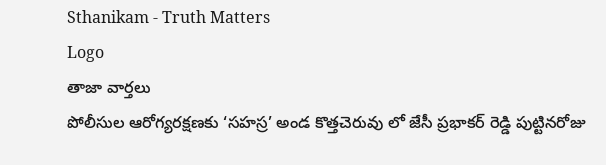Sthanikam - Truth Matters
Logo
తాజా వార్తలు
పోలీసుల ఆరోగ్యరక్షణకు ‘సహస్ర’ అండ కొత్తచెరువు లో జేసీ ప్రభాకర్ రెడ్డి పుట్టినరోజు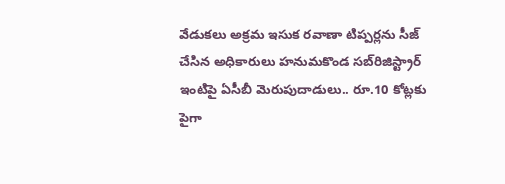వేడుకలు అక్రమ ఇసుక రవాణా టిప్పర్లను సీజ్ చేసిన అధికారులు హనుమకొండ సబ్‌రిజిస్ట్రార్ ఇంటిపై ఏసీబీ మెరుపుదాడులు.. రూ.10 కోట్లకు పైగా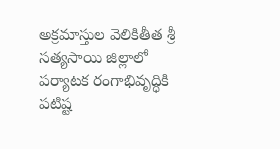అక్రమాస్తుల వెలికితీత శ్రీ సత్యసాయి జిల్లాలో పర్యాటక రంగాభివృద్ధికి పటిష్ట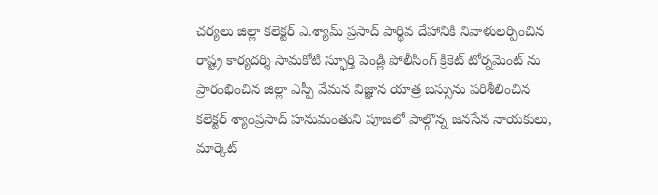చర్యలు జిల్లా కలెక్టర్ ఎ.శ్యామ్ ప్రసాద్ పార్థివ దేహానికి నివాళులర్పించిన రాష్ట్ర కార్యదర్శి సామకోటి స్ఫూర్తి పెండ్లి పోలీసింగ్ క్రికెట్ టోర్నమెంట్ ను ప్రారంభించిన జిల్లా ఎస్పీ వేమన విజ్ఞాన యాత్ర బస్సును పరిశీలించిన కలెక్టర్ శ్యాంప్రసాద్ హనుమంతుని పూజలో పాల్గొన్న జనసేన నాయకులు, మార్కెట్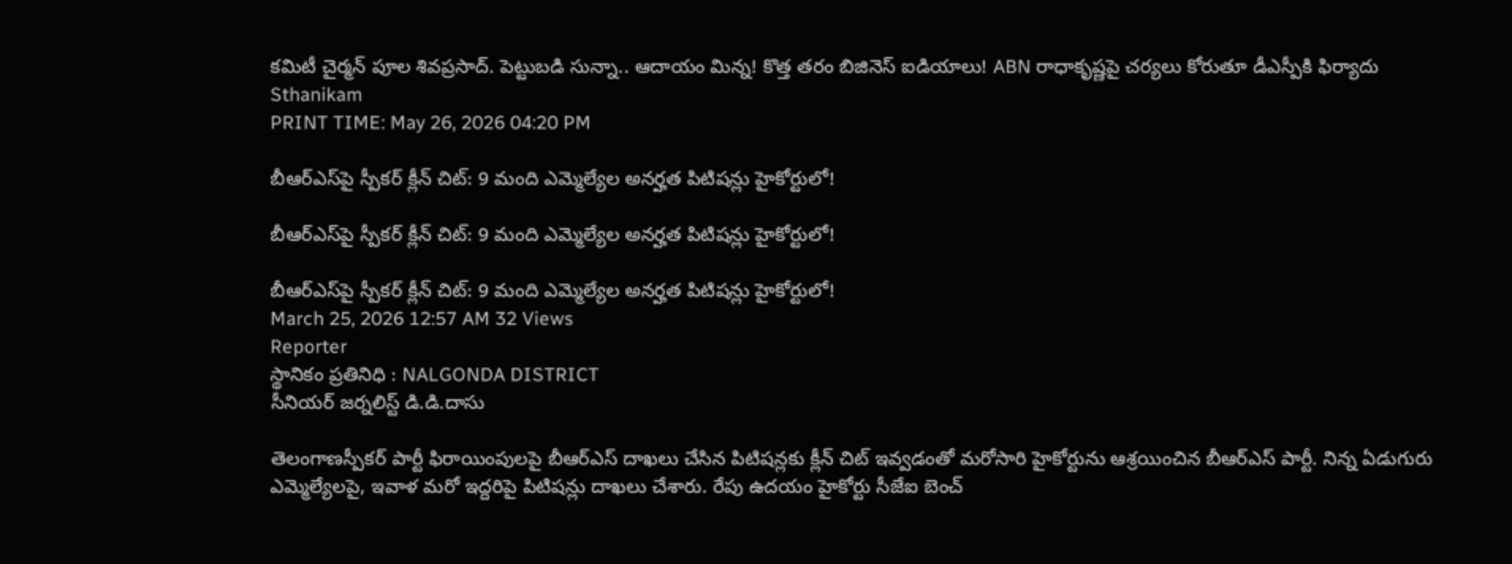కమిటీ చైర్మన్ పూల శివప్రసాద్. పెట్టుబడి సున్నా.. ఆదాయం మిన్న! కొత్త తరం బిజినెస్ ఐడియాలు! ABN రాధాకృష్ణపై చర్యలు కోరుతూ డీఎస్పీకి ఫిర్యాదు
Sthanikam
PRINT TIME: May 26, 2026 04:20 PM

బీఆర్ఎస్‌పై స్పీకర్ క్లీన్ చిట్: 9 మంది ఎమ్మెల్యేల అనర్హత పిటిషన్లు హైకోర్టులో!

బీఆర్ఎస్‌పై స్పీకర్ క్లీన్ చిట్: 9 మంది ఎమ్మెల్యేల అనర్హత పిటిషన్లు హైకోర్టులో!

బీఆర్ఎస్‌పై స్పీకర్ క్లీన్ చిట్: 9 మంది ఎమ్మెల్యేల అనర్హత పిటిషన్లు హైకోర్టులో!
March 25, 2026 12:57 AM 32 Views
Reporter
స్థానికం ప్రతినిధి : NALGONDA DISTRICT
సీనియర్ జర్నలిస్ట్ డి.డి.దాసు

తెలంగాణస్పీకర్ పార్టీ ఫిరాయింపులపై బీఆర్ఎస్ దాఖలు చేసిన పిటిషన్లకు క్లీన్ చిట్ ఇవ్వడంతో మరోసారి హైకోర్టును ఆశ్రయించిన బీఆర్ఎస్ పార్టీ. నిన్న ఏడుగురు ఎమ్మెల్యేలపై, ఇవాళ మరో ఇద్దరిపై పిటిషన్లు దాఖలు చేశారు. రేపు ఉదయం హైకోర్టు సీజేఐ బెంచ్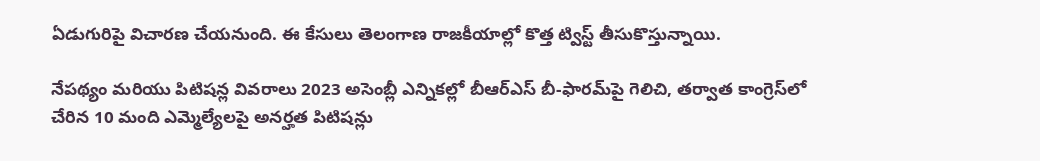ఏడుగురిపై విచారణ చేయనుంది. ఈ కేసులు తెలంగాణ రాజకీయాల్లో కొత్త ట్విస్ట్ తీసుకొస్తున్నాయి.

నేపథ్యం మరియు పిటిషన్ల వివరాలు 2023 అసెంబ్లీ ఎన్నికల్లో బీఆర్ఎస్ బీ-ఫారమ్‌పై గెలిచి, తర్వాత కాంగ్రెస్‌లో చేరిన 10 మంది ఎమ్మెల్యేలపై అనర్హత పిటిషన్లు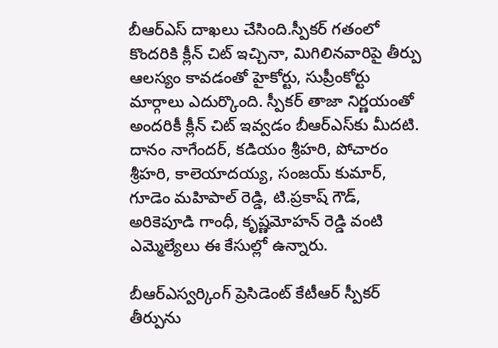బీఆర్ఎస్ దాఖలు చేసింది.స్పీకర్ గతంలో కొందరికి క్లీన్ చిట్ ఇచ్చినా, మిగిలినవారిపై తీర్పు ఆలస్యం కావడంతో హైకోర్టు, సుప్రీంకోర్టు మార్గాలు ఎదుర్కొంది. స్పీకర్ తాజా నిర్ణయంతో అందరికీ క్లీన్ చిట్ ఇవ్వడం బీఆర్ఎస్‌కు మీదటి. దానం నాగేందర్, కడియం శ్రీహరి, పోచారం శ్రీహరి, కాలెయాదయ్య, సంజయ్ కుమార్, గూడెం మహిపాల్ రెడ్డి, టి.ప్రకాష్ గౌడ్, అరికెపూడి గాంధీ, కృష్ణమోహన్ రెడ్డి వంటి ఎమ్మెల్యేలు ఈ కేసుల్లో ఉన్నారు.

బీఆర్ఎస్వర్కింగ్ ప్రెసిడెంట్ కేటీఆర్ స్పీకర్ తీర్పును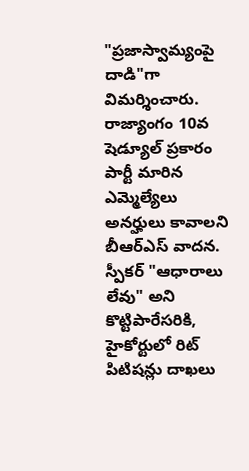"ప్రజాస్వామ్యంపై దాడి"గా విమర్శించారు. రాజ్యాంగం 10వ షెడ్యూల్ ప్రకారం పార్టీ మారిన ఎమ్మెల్యేలు అనర్హులు కావాలని బీఆర్ఎస్ వాదన. స్పీకర్ "ఆధారాలు లేవు" అని కొట్టిపారేసరికి, హైకోర్టులో రిట్ పిటిషన్లు దాఖలు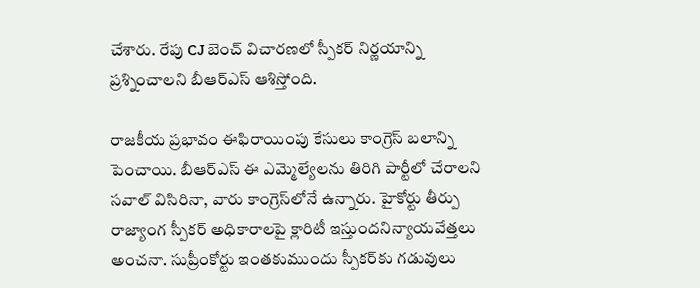చేశారు. రేపు CJ బెంచ్ విచారణలో స్పీకర్ నిర్ణయాన్ని ప్రశ్నించాలని బీఆర్ఎస్ ఆశిస్తోంది.

రాజకీయ ప్రభావం ఈఫిరాయింపు కేసులు కాంగ్రెస్ బలాన్ని పెంచాయి. బీఆర్ఎస్ ఈ ఎమ్మెల్యేలను తిరిగి పార్టీలో చేరాలని సవాల్ విసిరినా, వారు కాంగ్రెస్‌లోనే ఉన్నారు. హైకోర్టు తీర్పు రాజ్యాంగ స్పీకర్ అధికారాలపై క్లారిటీ ఇస్తుందనిన్యాయవేత్తలు అంచనా. సుప్రీంకోర్టు ఇంతకుముందు స్పీకర్‌కు గడువులు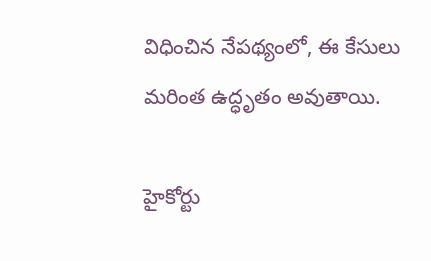విధించిన నేపథ్యంలో, ఈ కేసులు మరింత ఉద్ధృతం అవుతాయి.

హైకోర్టు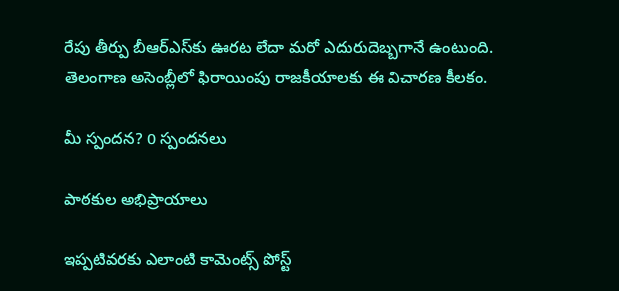రేపు తీర్పు బీఆర్ఎస్‌కు ఊరట లేదా మరో ఎదురుదెబ్బగానే ఉంటుంది. తెలంగాణ అసెంబ్లీలో ఫిరాయింపు రాజకీయాలకు ఈ విచారణ కీలకం.

మీ స్పందన? 0 స్పందనలు

పాఠకుల అభిప్రాయాలు

ఇప్పటివరకు ఎలాంటి కామెంట్స్ పోస్ట్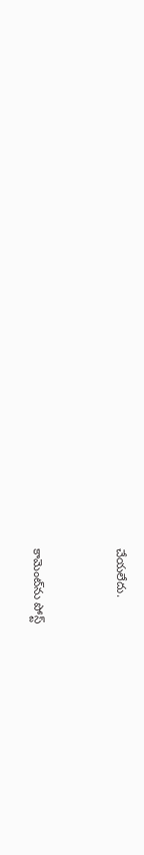చేయలేదు.


కామెంట్‌ను పోస్ట్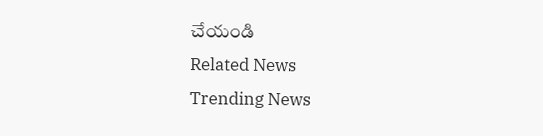చేయండి
Related News
Trending News